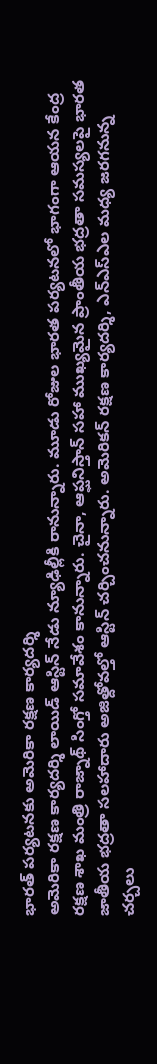భారత్ పర్యటనకు అమెరికా రక్షణ కార్యదర్శి
అమెరికా రక్షణ కార్యదర్శి లాయిడ్ ఆస్టిన్ నేడు న్యూఢిల్లీకి రానున్నారు. మూడు రోజుల భారత పర్యటనలో భాగంగా ఆయన కేంద్ర రక్షణ శాఖ మంత్రి రాజ్నాథ్ సింగ్తో సమావేశం కానున్నారు. చైనా, ఆప్ఘనిస్తాన్ సహా ముఖ్యమైన ప్రాంతీయ భద్రతా సమస్యలపై భారత జాతీయ భద్రతా సలహాదారు అజిత్దోవల్తో ఆస్టిన్ చర్చించనున్నారు. అమెరికన్ రక్షణ కార్యదర్శి, ఎన్ఎస్ఎల మధ్య జరగనున్న చర్చలు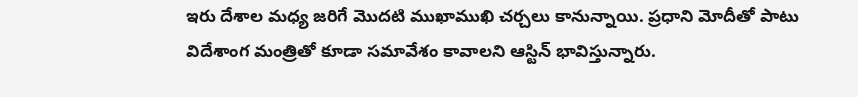ఇరు దేశాల మధ్య జరిగే మొదటి ముఖాముఖి చర్చలు కానున్నాయి. ప్రధాని మోదీతో పాటు విదేశాంగ మంత్రితో కూడా సమావేశం కావాలని ఆస్టిన్ భావిస్తున్నారు.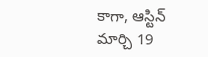కాగా, ఆస్టిన్ మార్చి 19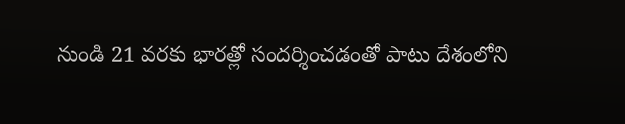నుండి 21 వరకు భారత్లో సందర్శించడంతో పాటు దేశంలోని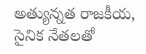అత్యున్నత రాజకీయ, సైనిక నేతలతో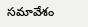సమావేశం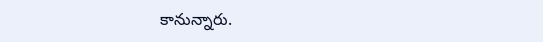కానున్నారు.